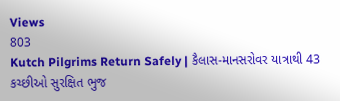Views
803
Kutch Pilgrims Return Safely | કૈલાસ-માનસરોવર યાત્રાથી 43 કચ્છીઓ સુરક્ષિત ભુજ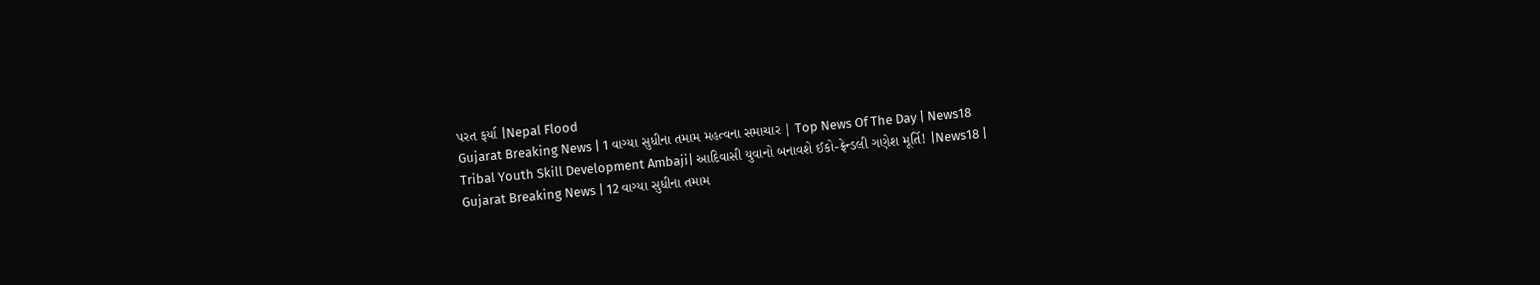પરત ફર્યા |Nepal Flood
Gujarat Breaking News | 1 વાગ્યા સુધીના તમામ મહત્વના સમાચાર | Top News Of The Day | News18
Tribal Youth Skill Development Ambaji| આદિવાસી યુવાનો બનાવશે ઈકો-ફ્રેન્ડલી ગણેશ મૂર્તિ! |News18 |
Gujarat Breaking News | 12 વાગ્યા સુધીના તમામ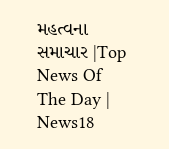મહત્વના સમાચાર |Top News Of The Day | News18